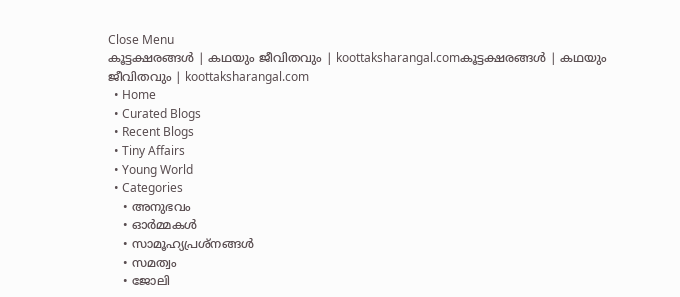Close Menu
കൂട്ടക്ഷരങ്ങൾ | കഥയും ജീവിതവും | koottaksharangal.comകൂട്ടക്ഷരങ്ങൾ | കഥയും ജീവിതവും | koottaksharangal.com
  • Home
  • Curated Blogs
  • Recent Blogs
  • Tiny Affairs
  • Young World
  • Categories
    • അനുഭവം
    • ഓർമ്മകൾ
    • സാമൂഹ്യപ്രശ്നങ്ങൾ
    • സമത്വം
    • ജോലി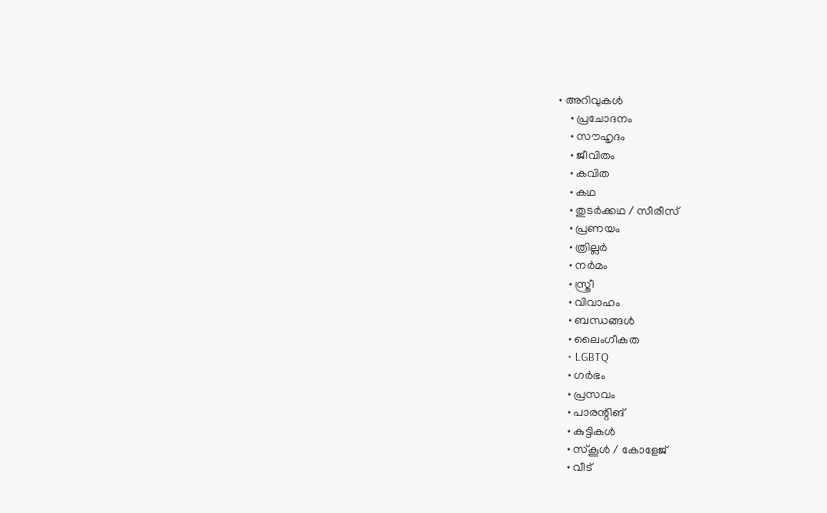• അറിവുകൾ
    • പ്രചോദനം
    • സൗഹൃദം
    • ജീവിതം
    • കവിത
    • കഥ
    • തുടർക്കഥ / സീരീസ്
    • പ്രണയം
    • ത്രില്ലർ
    • നര്‍മം
    • സ്ത്രീ
    • വിവാഹം
    • ബന്ധങ്ങൾ
    • ലൈംഗീകത
    • LGBTQ
    • ഗർഭം
    • പ്രസവം
    • പാരന്റിങ്
    • കുട്ടികൾ
    • സ്‌കൂൾ / കോളേജ്
    • വീട്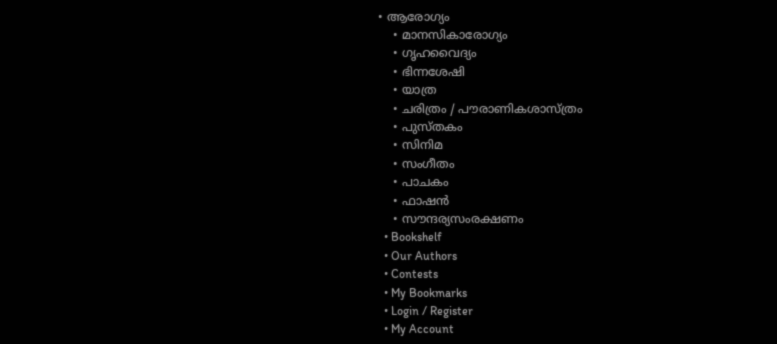• ആരോഗ്യം
    • മാനസികാരോഗ്യം
    • ഗൃഹവൈദ്യം
    • ഭിന്നശേഷി
    • യാത്ര
    • ചരിത്രം / പൗരാണികശാസ്ത്രം
    • പുസ്‌തകം
    • സിനിമ
    • സംഗീതം
    • പാചകം
    • ഫാഷൻ
    • സൗന്ദര്യസംരക്ഷണം
  • Bookshelf
  • Our Authors
  • Contests
  • My Bookmarks
  • Login / Register
  • My Account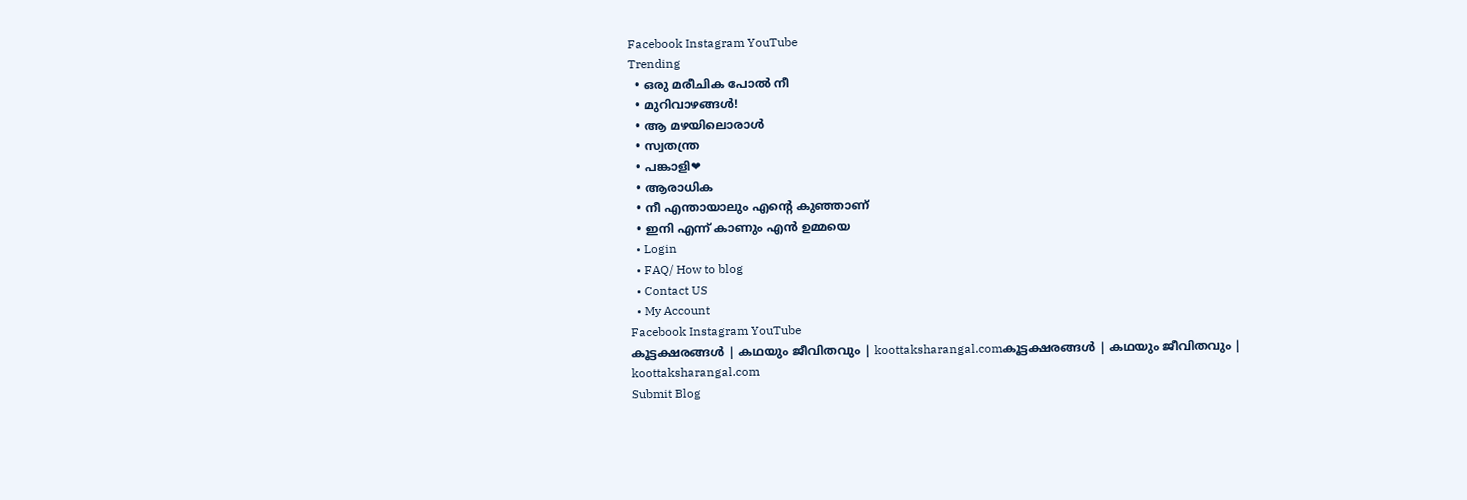Facebook Instagram YouTube
Trending
  • ഒരു മരീചിക പോൽ നീ
  • മുറിവാഴങ്ങൾ!
  • ആ മഴയിലൊരാൾ
  • സ്വതന്ത്ര
  • പങ്കാളി❤
  • ആരാധിക
  • നീ എന്തായാലും എന്റെ കുഞ്ഞാണ്
  • ഇനി എന്ന് കാണും എൻ ഉമ്മയെ
  • Login
  • FAQ/ How to blog
  • Contact US
  • My Account
Facebook Instagram YouTube
കൂട്ടക്ഷരങ്ങൾ | കഥയും ജീവിതവും | koottaksharangal.comകൂട്ടക്ഷരങ്ങൾ | കഥയും ജീവിതവും | koottaksharangal.com
Submit Blog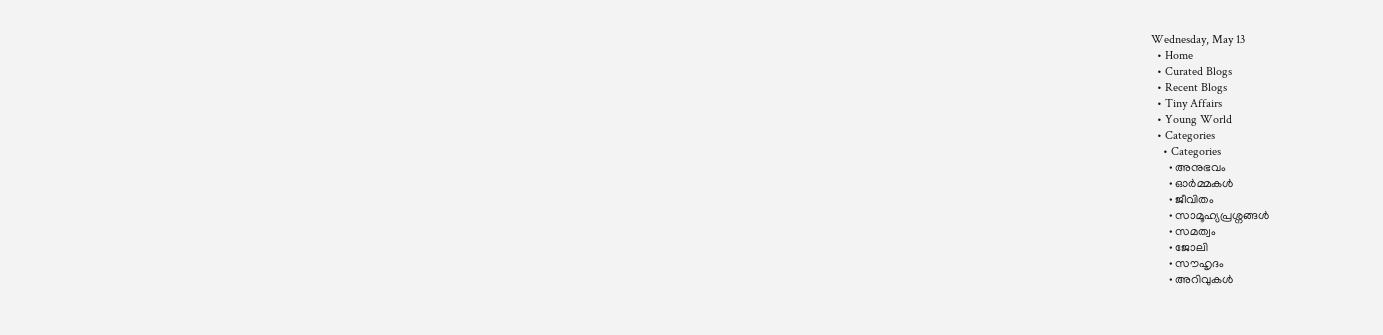Wednesday, May 13
  • Home
  • Curated Blogs
  • Recent Blogs
  • Tiny Affairs
  • Young World
  • Categories
    • Categories
      • അനുഭവം
      • ഓർമ്മകൾ
      • ജീവിതം
      • സാമൂഹ്യപ്രശ്നങ്ങൾ
      • സമത്വം
      • ജോലി
      • സൗഹൃദം
      • അറിവുകൾ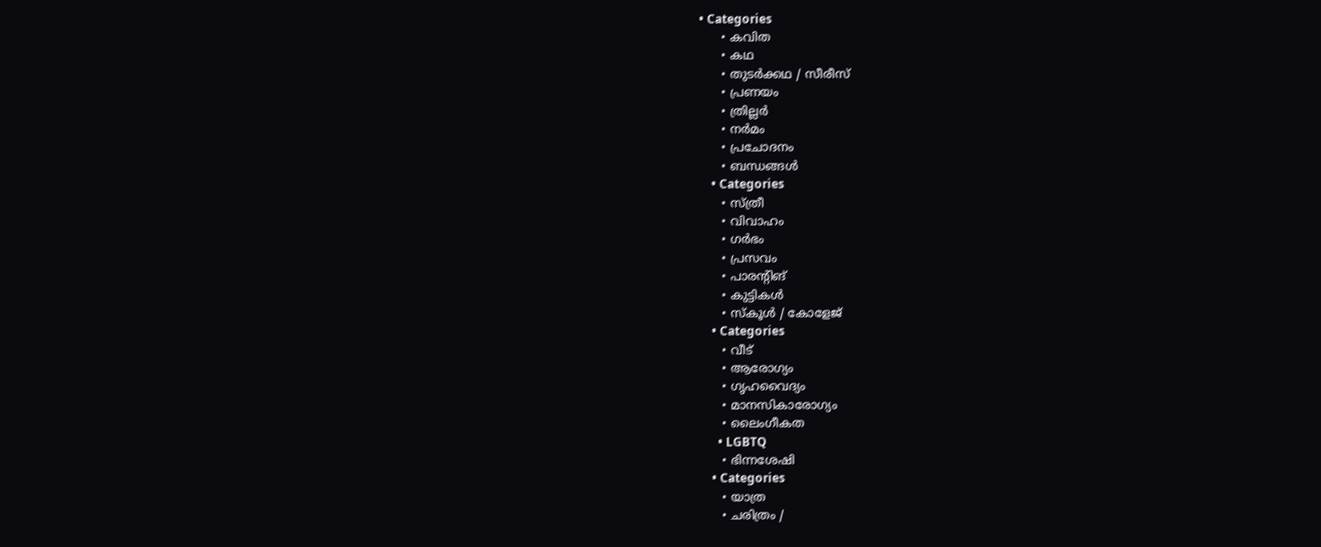• Categories
      • കവിത
      • കഥ
      • തുടർക്കഥ / സീരീസ്
      • പ്രണയം
      • ത്രില്ലർ
      • നര്‍മം
      • പ്രചോദനം
      • ബന്ധങ്ങൾ
    • Categories
      • സ്ത്രീ
      • വിവാഹം
      • ഗർഭം
      • പ്രസവം
      • പാരന്റിങ്
      • കുട്ടികൾ
      • സ്‌കൂൾ / കോളേജ്
    • Categories
      • വീട്
      • ആരോഗ്യം
      • ഗൃഹവൈദ്യം
      • മാനസികാരോഗ്യം
      • ലൈംഗീകത
      • LGBTQ
      • ഭിന്നശേഷി
    • Categories
      • യാത്ര
      • ചരിത്രം /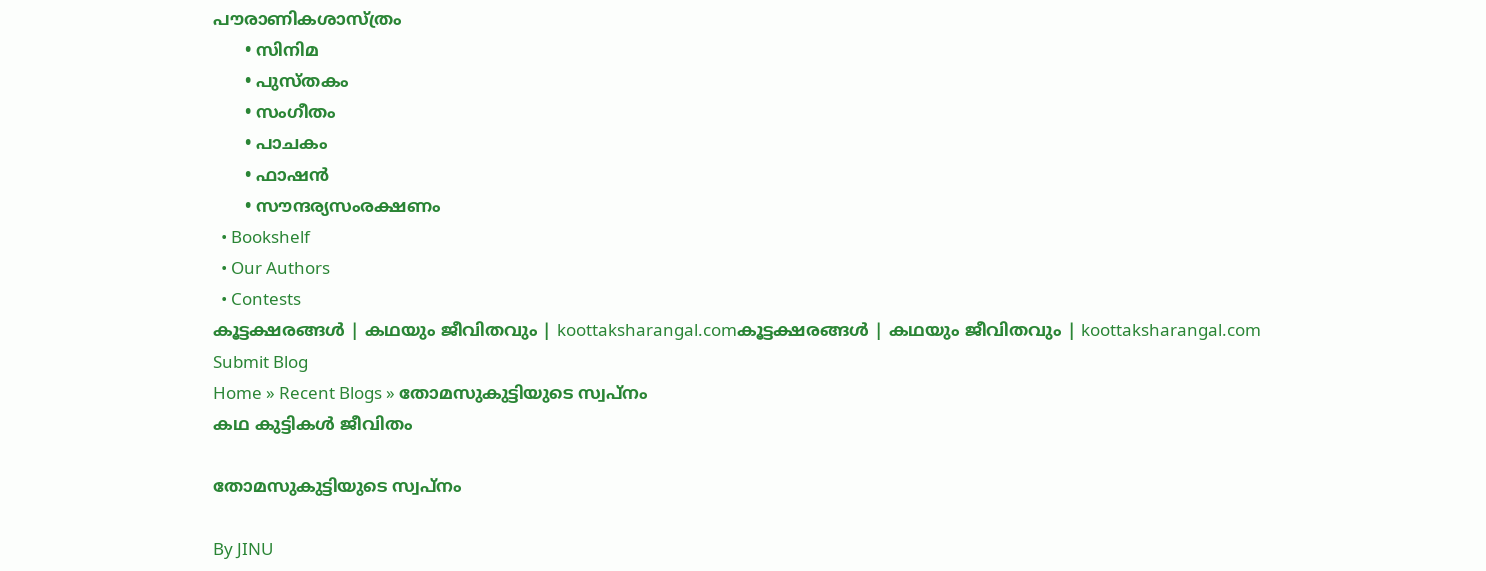പൗരാണികശാസ്ത്രം
      • സിനിമ
      • പുസ്‌തകം
      • സംഗീതം
      • പാചകം
      • ഫാഷൻ
      • സൗന്ദര്യസംരക്ഷണം
  • Bookshelf
  • Our Authors
  • Contests
കൂട്ടക്ഷരങ്ങൾ | കഥയും ജീവിതവും | koottaksharangal.comകൂട്ടക്ഷരങ്ങൾ | കഥയും ജീവിതവും | koottaksharangal.com
Submit Blog
Home » Recent Blogs » തോമസുകുട്ടിയുടെ സ്വപ്നം
കഥ കുട്ടികൾ ജീവിതം

തോമസുകുട്ടിയുടെ സ്വപ്നം

By JINU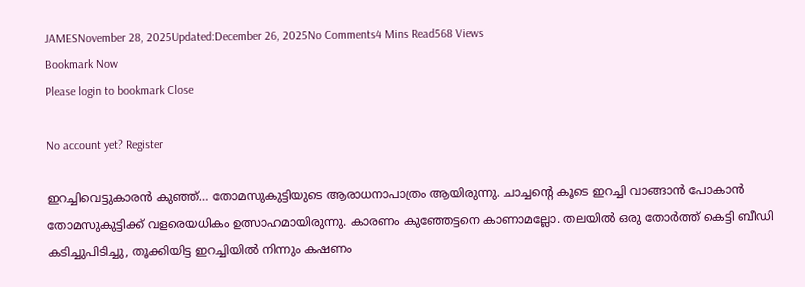JAMESNovember 28, 2025Updated:December 26, 2025No Comments4 Mins Read568 Views
Bookmark Now
Please login to bookmark Close

No account yet? Register

ഇറച്ചിവെട്ടുകാരൻ കുഞ്ഞ്… തോമസുകുട്ടിയുടെ ആരാധനാപാത്രം ആയിരുന്നു. ചാച്ചന്‍റെ കൂടെ ഇറച്ചി വാങ്ങാൻ പോകാൻ തോമസുകുട്ടിക്ക് വളരെയധികം ഉത്സാഹമായിരുന്നു. കാരണം കുഞ്ഞേട്ടനെ കാണാമല്ലോ. തലയിൽ ഒരു തോർത്ത് കെട്ടി ബീഡി കടിച്ചുപിടിച്ചു, തൂക്കിയിട്ട ഇറച്ചിയിൽ നിന്നും കഷണം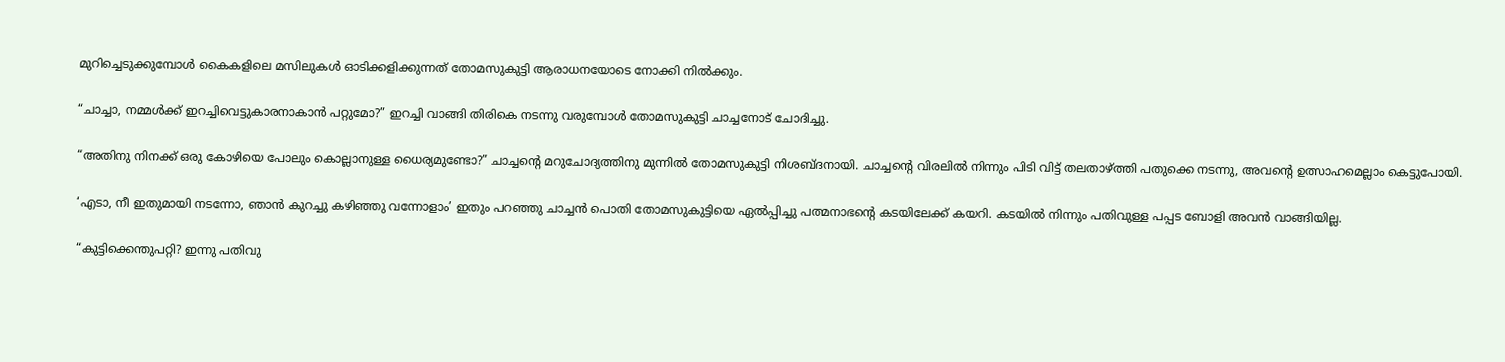മുറിച്ചെടുക്കുമ്പോൾ കൈകളിലെ മസിലുകൾ ഓടിക്കളിക്കുന്നത് തോമസുകുട്ടി ആരാധനയോടെ നോക്കി നിൽക്കും.

“ചാച്ചാ, നമ്മൾക്ക് ഇറച്ചിവെട്ടുകാരനാകാൻ പറ്റുമോ?” ഇറച്ചി വാങ്ങി തിരികെ നടന്നു വരുമ്പോൾ തോമസുകുട്ടി ചാച്ചനോട് ചോദിച്ചു.

“അതിനു നിനക്ക് ഒരു കോഴിയെ പോലും കൊല്ലാനുള്ള ധൈര്യമുണ്ടോ?” ചാച്ചന്‍റെ മറുചോദ്യത്തിനു മുന്നിൽ തോമസുകുട്ടി നിശബ്ദനായി. ചാച്ചന്‍റെ വിരലിൽ നിന്നും പിടി വിട്ട് തലതാഴ്ത്തി പതുക്കെ നടന്നു, അവന്‍റെ ഉത്സാഹമെല്ലാം കെട്ടുപോയി.

‘എടാ, നീ ഇതുമായി നടന്നോ, ഞാൻ കുറച്ചു കഴിഞ്ഞു വന്നോളാം’ ഇതും പറഞ്ഞു ചാച്ചൻ പൊതി തോമസുകുട്ടിയെ ഏൽപ്പിച്ചു പത്മനാഭന്‍റെ കടയിലേക്ക് കയറി. കടയിൽ നിന്നും പതിവുള്ള പപ്പട ബോളി അവൻ വാങ്ങിയില്ല.

“കുട്ടിക്കെന്തുപറ്റി? ഇന്നു പതിവു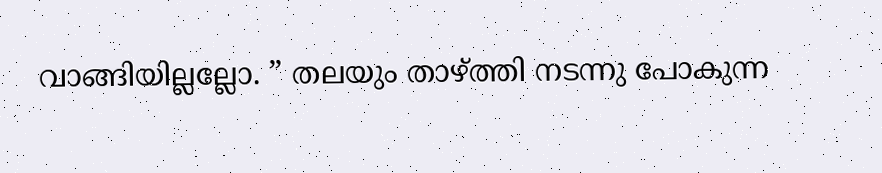വാങ്ങിയില്ലല്ലോ. ” തലയും താഴ്ത്തി നടന്നു പോകുന്ന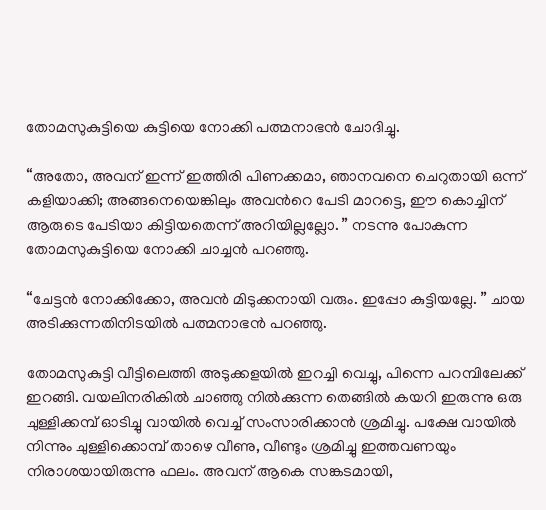തോമസുകുട്ടിയെ കുട്ടിയെ നോക്കി പത്മനാഭൻ ചോദിച്ചു.

“അതോ, അവന് ഇന്ന് ഇത്തിരി പിണക്കമാ, ഞാനവനെ ചെറുതായി ഒന്ന് കളിയാക്കി; അങ്ങനെയെങ്കിലും അവന്‍റെ പേടി മാറട്ടെ, ഈ കൊച്ചിന് ആരുടെ പേടിയാ കിട്ടിയതെന്ന് അറിയില്ലല്ലോ. ” നടന്നു പോകുന്ന തോമസുകുട്ടിയെ നോക്കി ചാച്ചൻ പറഞ്ഞു.

“ചേട്ടൻ നോക്കിക്കോ, അവൻ മിടുക്കനായി വരും. ഇപ്പോ കുട്ടിയല്ലേ. ” ചായ അടിക്കുന്നതിനിടയിൽ പത്മനാഭൻ പറഞ്ഞു.

തോമസുകുട്ടി വീട്ടിലെത്തി അടുക്കളയിൽ ഇറച്ചി വെച്ചു, പിന്നെ പറമ്പിലേക്ക് ഇറങ്ങി. വയലിനരികിൽ ചാഞ്ഞു നിൽക്കുന്ന തെങ്ങിൽ കയറി ഇരുന്നു ഒരു ചുള്ളിക്കമ്പ് ഓടിച്ചു വായിൽ വെച്ച് സംസാരിക്കാൻ ശ്രമിച്ചു. പക്ഷേ വായിൽ നിന്നും ചുള്ളിക്കൊമ്പ് താഴെ വീണു, വീണ്ടും ശ്രമിച്ചു ഇത്തവണയും നിരാശയായിരുന്നു ഫലം. അവന് ആകെ സങ്കടമായി,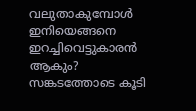വലുതാകുമ്പോൾ ഇനിയെങ്ങനെ ഇറച്ചിവെട്ടുകാരൻ ആകും? സങ്കടത്തോടെ കൂടി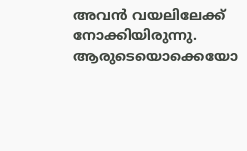അവൻ വയലിലേക്ക് നോക്കിയിരുന്നു. ആരുടെയൊക്കെയോ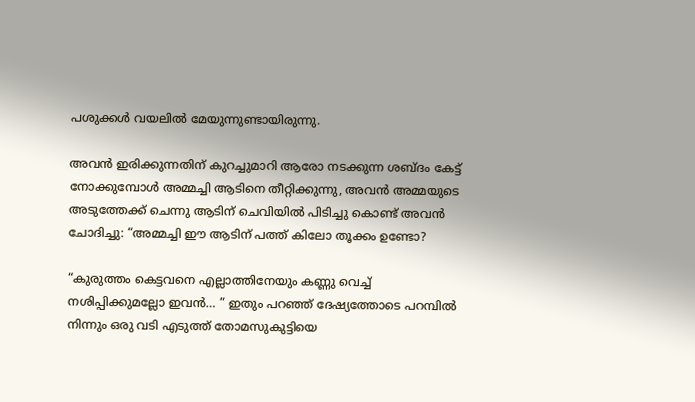പശുക്കൾ വയലിൽ മേയുന്നുണ്ടായിരുന്നു.

അവൻ ഇരിക്കുന്നതിന് കുറച്ചുമാറി ആരോ നടക്കുന്ന ശബ്ദം കേട്ട് നോക്കുമ്പോൾ അമ്മച്ചി ആടിനെ തീറ്റിക്കുന്നു, അവൻ അമ്മയുടെ അടുത്തേക്ക് ചെന്നു ആടിന് ചെവിയിൽ പിടിച്ചു കൊണ്ട് അവൻ ചോദിച്ചു: “അമ്മച്ചി ഈ ആടിന് പത്ത് കിലോ തൂക്കം ഉണ്ടോ?

“കുരുത്തം കെട്ടവനെ എല്ലാത്തിനേയും കണ്ണു വെച്ച് നശിപ്പിക്കുമല്ലോ ഇവൻ… ” ഇതും പറഞ്ഞ് ദേഷ്യത്തോടെ പറമ്പിൽ നിന്നും ഒരു വടി എടുത്ത് തോമസുകുട്ടിയെ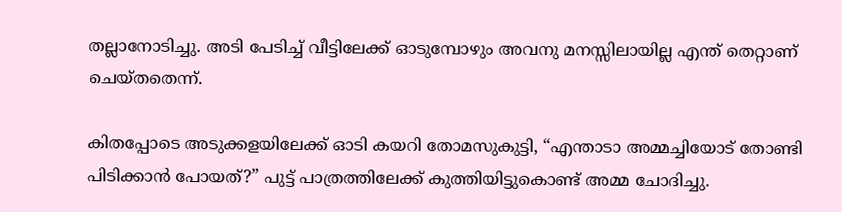തല്ലാനോടിച്ചു. അടി പേടിച്ച് വീട്ടിലേക്ക് ഓടുമ്പോഴും അവനു മനസ്സിലായില്ല എന്ത് തെറ്റാണ് ചെയ്തതെന്ന്.

കിതപ്പോടെ അടുക്കളയിലേക്ക് ഓടി കയറി തോമസുകുട്ടി, “എന്താടാ അമ്മച്ചിയോട് തോണ്ടി പിടിക്കാൻ പോയത്?” പുട്ട് പാത്രത്തിലേക്ക് കുത്തിയിട്ടുകൊണ്ട് അമ്മ ചോദിച്ചു.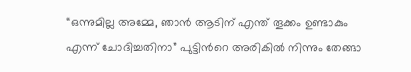“ഒന്നുമില്ല അമ്മേ, ഞാൻ ആടിന് എന്ത് തൂക്കം ഉണ്ടാകും എന്ന് ചോദിച്ചതിനാ” പുട്ടിന്‍റെ അരികിൽ നിന്നും തേങ്ങാ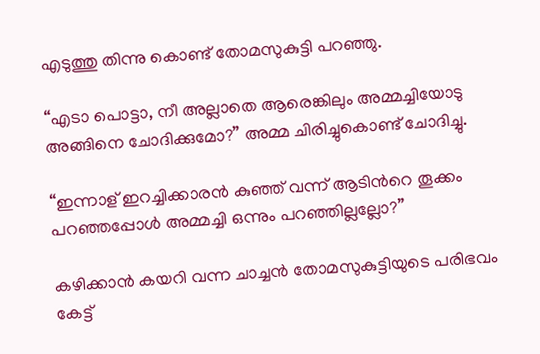എടുത്തു തിന്നു കൊണ്ട് തോമസുകുട്ടി പറഞ്ഞു.

“എടാ പൊട്ടാ, നീ അല്ലാതെ ആരെങ്കിലും അമ്മച്ചിയോടു അങ്ങിനെ ചോദിക്കുമോ?” അമ്മ ചിരിച്ചുകൊണ്ട് ചോദിച്ചു.

“ഇന്നാള് ഇറച്ചിക്കാരൻ കുഞ്ഞ് വന്ന് ആടിന്‍റെ തൂക്കം പറഞ്ഞപ്പോൾ അമ്മച്ചി ഒന്നും പറഞ്ഞില്ലല്ലോ?”

കഴിക്കാൻ കയറി വന്ന ചാച്ചൻ തോമസുകുട്ടിയുടെ പരിഭവം കേട്ട്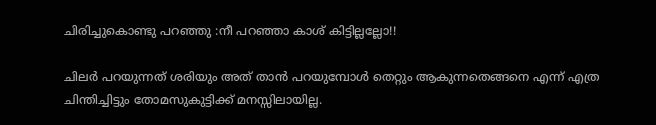ചിരിച്ചുകൊണ്ടു പറഞ്ഞു :നീ പറഞ്ഞാ കാശ് കിട്ടില്ലല്ലോ!!

ചിലർ പറയുന്നത് ശരിയും അത് താൻ പറയുമ്പോൾ തെറ്റും ആകുന്നതെങ്ങനെ എന്ന് എത്ര ചിന്തിച്ചിട്ടും തോമസുകുട്ടിക്ക് മനസ്സിലായില്ല.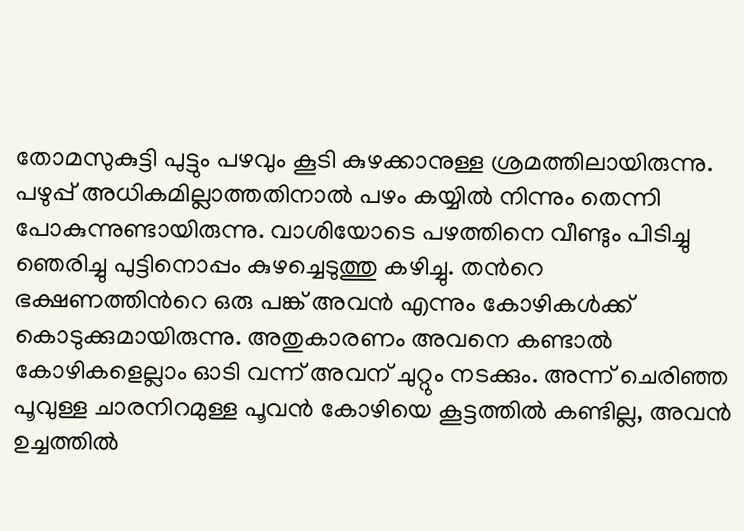തോമസുകുട്ടി പുട്ടും പഴവും കൂടി കുഴക്കാനുള്ള ശ്രമത്തിലായിരുന്നു. പഴുപ്പ് അധികമില്ലാത്തതിനാൽ പഴം കയ്യിൽ നിന്നും തെന്നി പോകുന്നുണ്ടായിരുന്നു. വാശിയോടെ പഴത്തിനെ വീണ്ടും പിടിച്ചു ഞെരിച്ചു പുട്ടിനൊപ്പം കുഴച്ചെടുത്തു കഴിച്ചു. തന്‍റെ ഭക്ഷണത്തിന്‍റെ ഒരു പങ്ക് അവൻ എന്നും കോഴികൾക്ക് കൊടുക്കുമായിരുന്നു. അതുകാരണം അവനെ കണ്ടാൽ കോഴികളെല്ലാം ഓടി വന്ന് അവന് ചുറ്റും നടക്കും. അന്ന് ചെരിഞ്ഞ പൂവുള്ള ചാരനിറമുള്ള പൂവൻ കോഴിയെ കൂട്ടത്തിൽ കണ്ടില്ല, അവൻ ഉച്ചത്തിൽ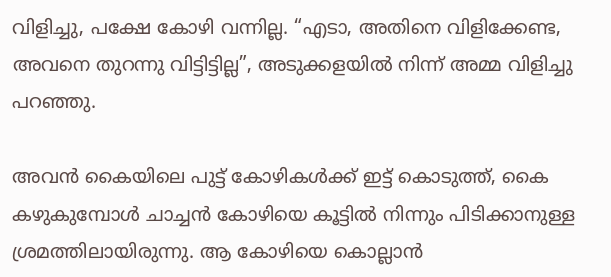വിളിച്ചു, പക്ഷേ കോഴി വന്നില്ല. “എടാ, അതിനെ വിളിക്കേണ്ട, അവനെ തുറന്നു വിട്ടിട്ടില്ല”, അടുക്കളയിൽ നിന്ന് അമ്മ വിളിച്ചു പറഞ്ഞു.

അവൻ കൈയിലെ പുട്ട് കോഴികൾക്ക് ഇട്ട് കൊടുത്ത്, കൈ കഴുകുമ്പോൾ ചാച്ചൻ കോഴിയെ കൂട്ടിൽ നിന്നും പിടിക്കാനുള്ള ശ്രമത്തിലായിരുന്നു. ആ കോഴിയെ കൊല്ലാൻ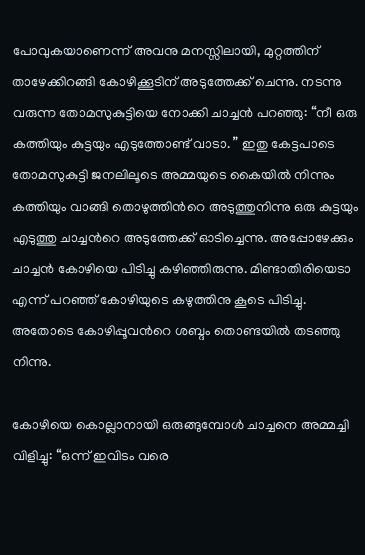പോവുകയാണെന്ന് അവനു മനസ്സിലായി, മുറ്റത്തിന് താഴേക്കിറങ്ങി കോഴിക്കൂടിന് അടുത്തേക്ക് ചെന്നു. നടന്നു വരുന്ന തോമസുകുട്ടിയെ നോക്കി ചാച്ചൻ പറഞ്ഞു: “നീ ഒരു കത്തിയും കുട്ടയും എടുത്തോണ്ട് വാടാ. ” ഇതു കേട്ടപാടെ തോമസുകുട്ടി ജനലിലൂടെ അമ്മയുടെ കൈയിൽ നിന്നും കത്തിയും വാങ്ങി തൊഴുത്തിന്‍റെ അടുത്തുനിന്നു ഒരു കുട്ടയും എടുത്തു ചാച്ചന്‍റെ അടുത്തേക്ക് ഓടിച്ചെന്നു. അപ്പോഴേക്കും ചാച്ചൻ കോഴിയെ പിടിച്ചു കഴിഞ്ഞിരുന്നു. മിണ്ടാതിരിയെടാ എന്ന് പറഞ്ഞ് കോഴിയുടെ കഴുത്തിനു കൂടെ പിടിച്ചു. അതോടെ കോഴിപ്പൂവന്‍റെ ശബ്ദം തൊണ്ടയിൽ തടഞ്ഞു നിന്നു.

കോഴിയെ കൊല്ലാനായി ഒരുങ്ങുമ്പോൾ ചാച്ചനെ അമ്മച്ചി വിളിച്ചു: “ഒന്ന് ഇവിടം വരെ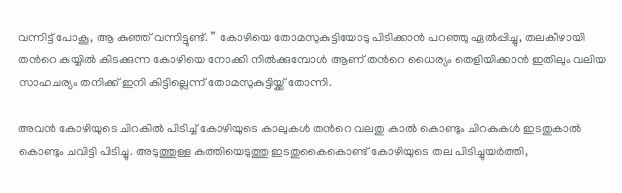വന്നിട്ട് പോകൂ, ആ കുഞ്ഞ് വന്നിട്ടുണ്ട്. ” കോഴിയെ തോമസുകുട്ടിയോടു പിടിക്കാൻ പറഞ്ഞു ഏൽപ്പിച്ചു, തലകീഴായി തന്‍റെ കയ്യിൽ കിടക്കുന്ന കോഴിയെ നോക്കി നിൽക്കുമ്പോൾ ആണ് തന്‍റെ ധൈര്യം തെളിയിക്കാൻ ഇതിലും വലിയ സാഹചര്യം തനിക്ക് ഇനി കിട്ടില്ലെന്ന് തോമസുകുട്ടിയ്ക്ക് തോന്നി.

അവൻ കോഴിയുടെ ചിറകിൽ പിടിച്ച് കോഴിയുടെ കാലുകൾ തന്‍റെ വലതു കാൽ കൊണ്ടും ചിറകുകൾ ഇടതുകാൽ കൊണ്ടും ചവിട്ടി പിടിച്ചു. അടുത്തുള്ള കത്തിയെടുത്തു ഇടതുകൈകൊണ്ട് കോഴിയുടെ തല പിടിച്ചുയർത്തി,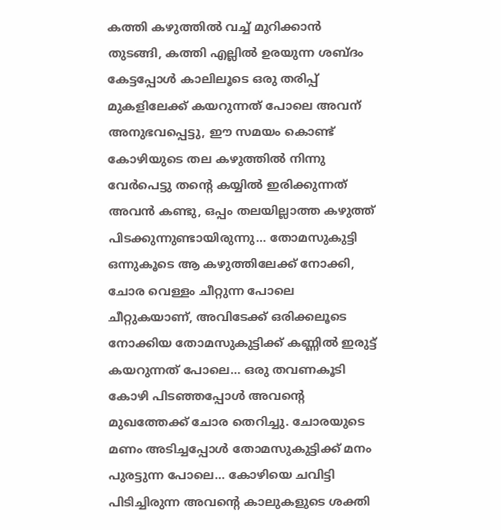കത്തി കഴുത്തിൽ വച്ച് മുറിക്കാൻ തുടങ്ങി, കത്തി എല്ലിൽ ഉരയുന്ന ശബ്ദം കേട്ടപ്പോൾ കാലിലൂടെ ഒരു തരിപ്പ് മുകളിലേക്ക് കയറുന്നത് പോലെ അവന് അനുഭവപ്പെട്ടു, ഈ സമയം കൊണ്ട് കോഴിയുടെ തല കഴുത്തിൽ നിന്നു വേർപെട്ടു തന്‍റെ കയ്യിൽ ഇരിക്കുന്നത് അവൻ കണ്ടു, ഒപ്പം തലയില്ലാത്ത കഴുത്ത് പിടക്കുന്നുണ്ടായിരുന്നു… തോമസുകുട്ടി ഒന്നുകൂടെ ആ കഴുത്തിലേക്ക് നോക്കി, ചോര വെള്ളം ചീറ്റുന്ന പോലെ ചീറ്റുകയാണ്, അവിടേക്ക് ഒരിക്കലൂടെ നോക്കിയ തോമസുകുട്ടിക്ക് കണ്ണിൽ ഇരുട്ട് കയറുന്നത് പോലെ… ഒരു തവണകൂടി കോഴി പിടഞ്ഞപ്പോൾ അവന്‍റെ മുഖത്തേക്ക് ചോര തെറിച്ചു. ചോരയുടെ മണം അടിച്ചപ്പോൾ തോമസുകുട്ടിക്ക് മനം പുരട്ടുന്ന പോലെ… കോഴിയെ ചവിട്ടി പിടിച്ചിരുന്ന അവന്‍റെ കാലുകളുടെ ശക്തി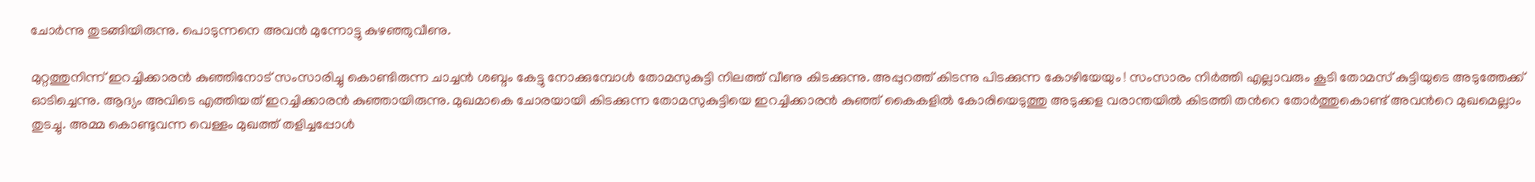ചോർന്നു തുടങ്ങിയിരുന്നു. പൊടുന്നനെ അവൻ മുന്നോട്ടു കുഴഞ്ഞുവീണു.

മുറ്റത്തുനിന്ന് ഇറച്ചിക്കാരൻ കുഞ്ഞിനോട് സംസാരിച്ചു കൊണ്ടിരുന്ന ചാച്ചൻ ശബ്ദം കേട്ടു നോക്കുമ്പോൾ തോമസുകുട്ടി നിലത്ത് വീണു കിടക്കുന്നു. അപ്പുറത്ത് കിടന്നു പിടക്കുന്ന കോഴിയേയും ! സംസാരം നിർത്തി എല്ലാവരും കൂടി തോമസ് കുട്ടിയുടെ അടുത്തേക്ക് ഓടിച്ചെന്നു. ആദ്യം അവിടെ എത്തിയത് ഇറച്ചിക്കാരൻ കുഞ്ഞായിരുന്നു. മുഖമാകെ ചോരയായി കിടക്കുന്ന തോമസുകുട്ടിയെ ഇറച്ചിക്കാരൻ കുഞ്ഞ് കൈകളിൽ കോരിയെടുത്തു അടുക്കള വരാന്തയിൽ കിടത്തി തന്‍റെ തോർത്തുകൊണ്ട് അവന്‍റെ മുഖമെല്ലാം തുടച്ചു. അമ്മ കൊണ്ടുവന്ന വെള്ളം മുഖത്ത് തളിച്ചപ്പോൾ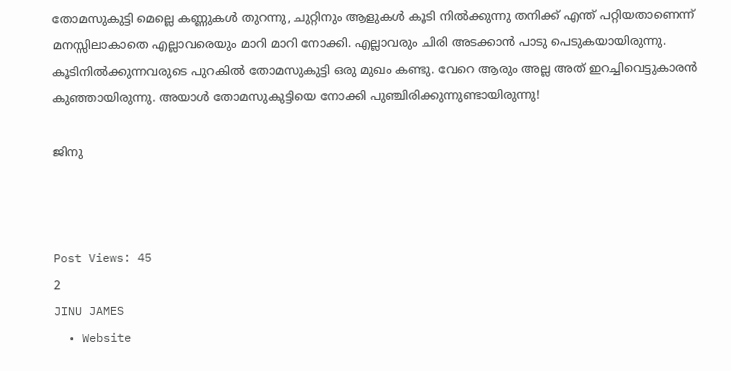തോമസുകുട്ടി മെല്ലെ കണ്ണുകൾ തുറന്നു, ചുറ്റിനും ആളുകൾ കൂടി നിൽക്കുന്നു തനിക്ക് എന്ത് പറ്റിയതാണെന്ന് മനസ്സിലാകാതെ എല്ലാവരെയും മാറി മാറി നോക്കി. എല്ലാവരും ചിരി അടക്കാൻ പാടു പെടുകയായിരുന്നു. കൂടിനിൽക്കുന്നവരുടെ പുറകിൽ തോമസുകുട്ടി ഒരു മുഖം കണ്ടു. വേറെ ആരും അല്ല അത് ഇറച്ചിവെട്ടുകാരൻ കുഞ്ഞായിരുന്നു. അയാൾ തോമസുകുട്ടിയെ നോക്കി പുഞ്ചിരിക്കുന്നുണ്ടായിരുന്നു!

ജിനു



Post Views: 45
2
JINU JAMES
  • Website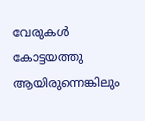വേരുകൾ കോട്ടയത്തു ആയിരുന്നെങ്കിലും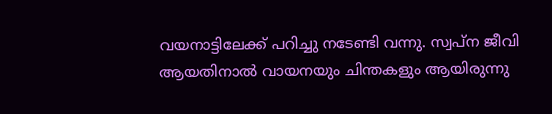വയനാട്ടിലേക്ക് പറിച്ചു നടേണ്ടി വന്നു. സ്വപ്‌ന ജീവി ആയതിനാൽ വായനയും ചിന്തകളും ആയിരുന്നു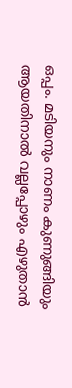ഒപ്പം. മടിയനും നാണം കുണുങ്ങിയും ആയതിനാൽ വല്ലപ്പോഴും എഴുതാൻ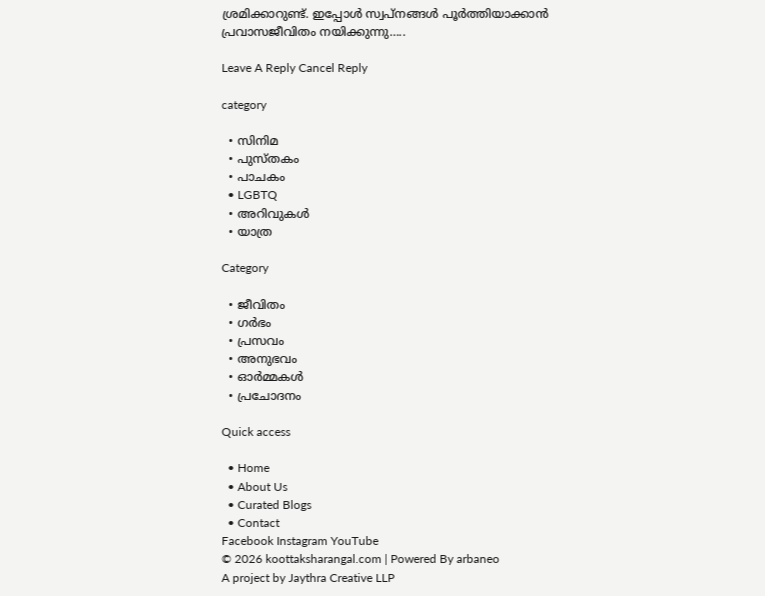ശ്രമിക്കാറുണ്ട്. ഇപ്പോൾ സ്വ‌പ്നങ്ങൾ പൂർത്തിയാക്കാൻ പ്രവാസജീവിതം നയിക്കുന്നു…..

Leave A Reply Cancel Reply

category

  • സിനിമ
  • പുസ്‌തകം
  • പാചകം
  • LGBTQ
  • അറിവുകൾ
  • യാത്ര

Category

  • ജീവിതം
  • ഗർഭം
  • പ്രസവം
  • അനുഭവം
  • ഓർമ്മകൾ
  • പ്രചോദനം

Quick access

  • Home
  • About Us
  • Curated Blogs
  • Contact
Facebook Instagram YouTube
© 2026 koottaksharangal.com | Powered By arbaneo
A project by Jaythra Creative LLP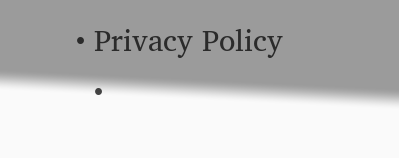• Privacy Policy
  •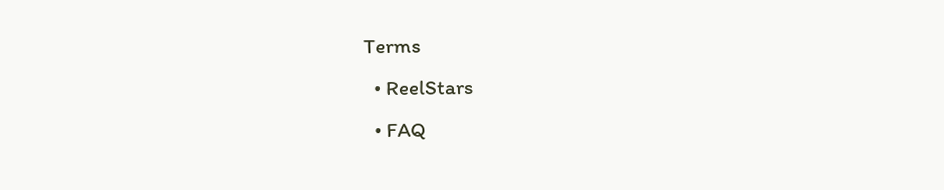Terms
  • ReelStars
  • FAQ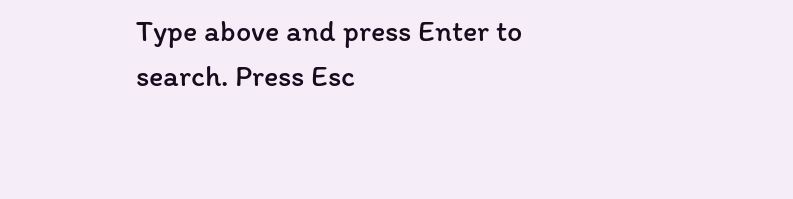Type above and press Enter to search. Press Esc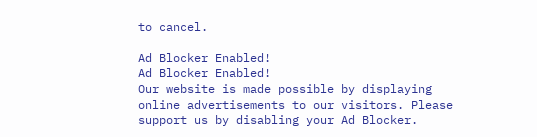to cancel.

Ad Blocker Enabled!
Ad Blocker Enabled!
Our website is made possible by displaying online advertisements to our visitors. Please support us by disabling your Ad Blocker.